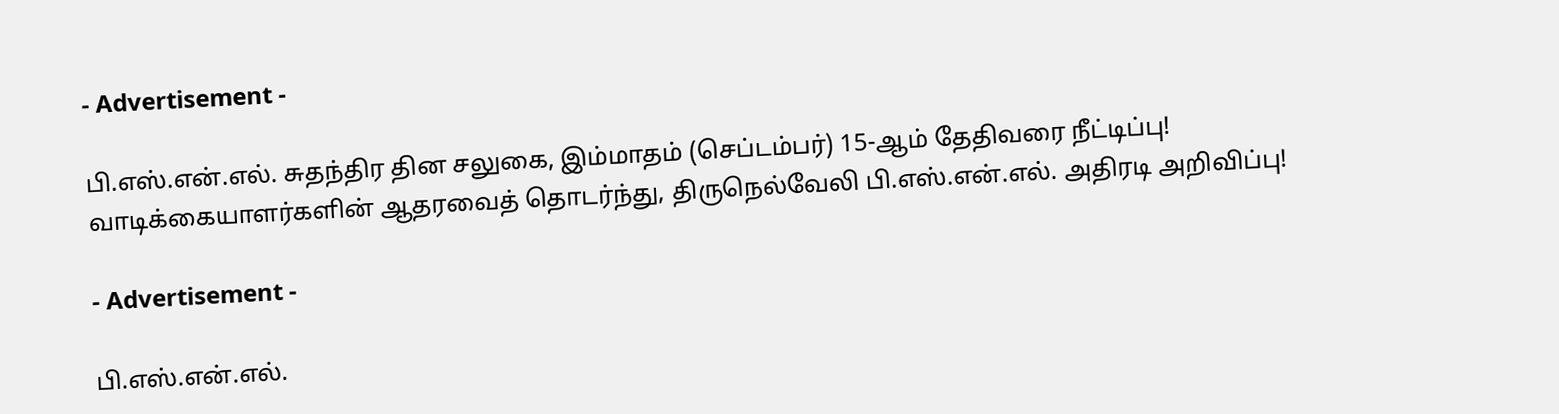- Advertisement -

பி.எஸ்.என்.எல். சுதந்திர தின சலுகை, இம்மாதம் (செப்டம்பர்) 15-ஆம் தேதிவரை நீட்டிப்பு! வாடிக்கையாளர்களின் ஆதரவைத் தொடர்ந்து, திருநெல்வேலி பி.எஸ்.என்.எல். அதிரடி அறிவிப்பு!

- Advertisement -

பி.எஸ்.என்.எல்.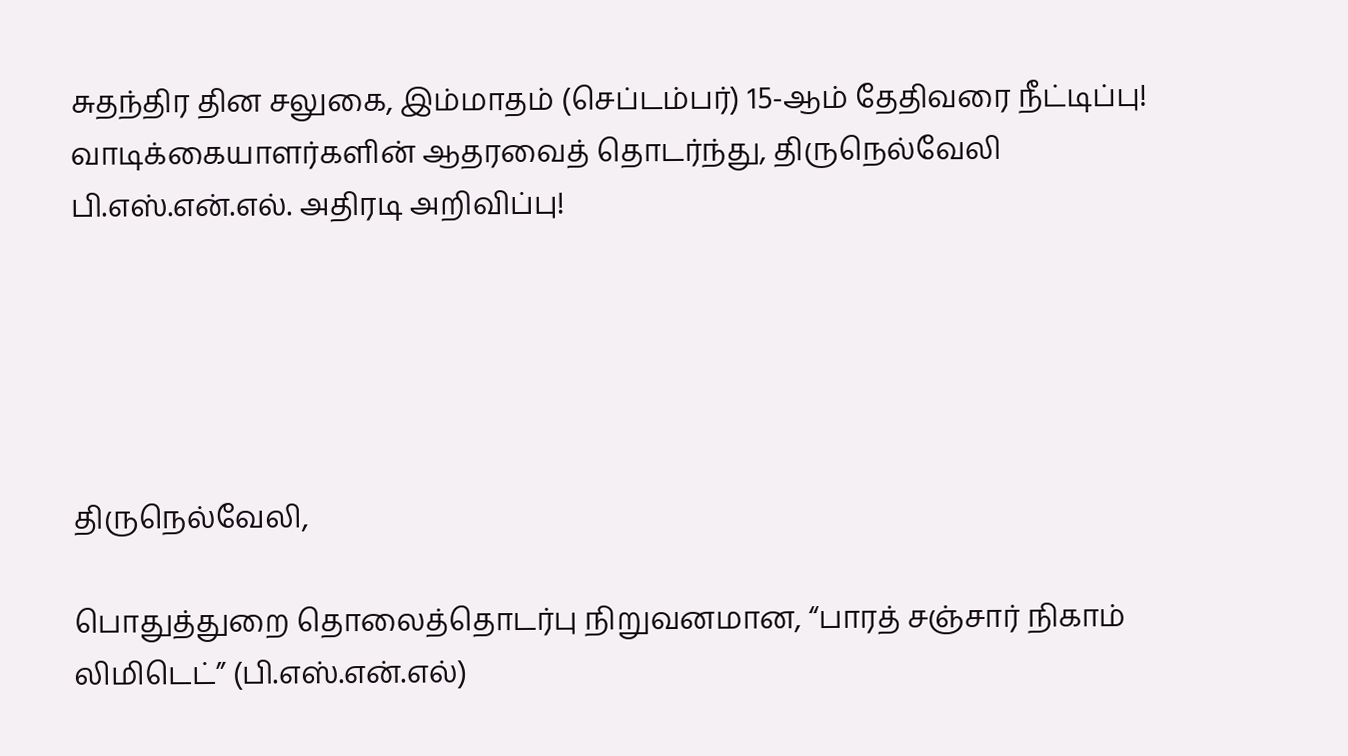சுதந்திர தின சலுகை, இம்மாதம் (செப்டம்பர்) 15-ஆம் தேதிவரை நீட்டிப்பு! வாடிக்கையாளர்களின் ஆதரவைத் தொடர்ந்து, திருநெல்வேலி பி.எஸ்.என்.எல். அதிரடி அறிவிப்பு!





திருநெல்வேலி,

பொதுத்துறை தொலைத்தொடர்பு நிறுவனமான, “பாரத் சஞ்சார் நிகாம் லிமிடெட்” (பி.எஸ்.என்.எல்)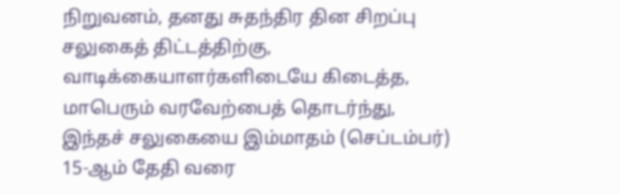நிறுவனம், தனது சுதந்திர தின சிறப்பு சலுகைத் திட்டத்திற்கு, வாடிக்கையாளர்களிடையே கிடைத்த, மாபெரும் வரவேற்பைத் தொடர்ந்து, இந்தச் சலுகையை இம்மாதம் (செப்டம்பர்) 15-ஆம் தேதி வரை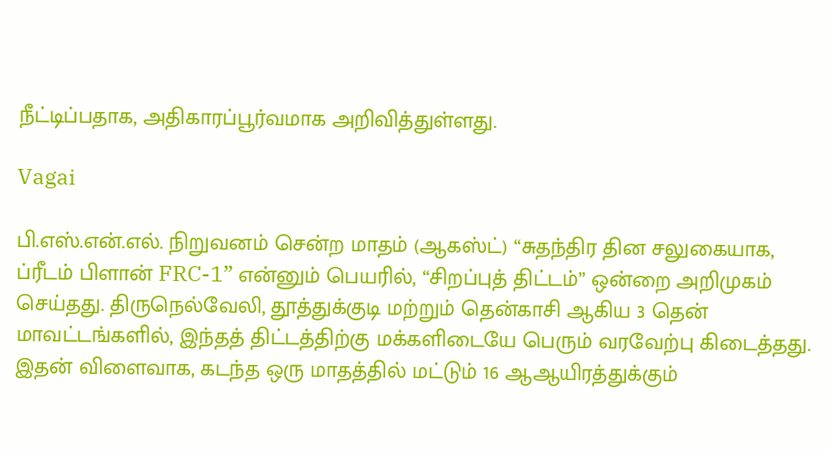நீட்டிப்பதாக, அதிகாரப்பூர்வமாக அறிவித்துள்ளது.

Vagai

பி.எஸ்.என்.எல். நிறுவனம் சென்ற மாதம் (ஆகஸ்ட்) “சுதந்திர தின சலுகையாக, ப்ரீடம் பிளான் FRC-1” என்னும் பெயரில், “சிறப்புத் திட்டம்” ஒன்றை அறிமுகம் செய்தது. திருநெல்வேலி, தூத்துக்குடி மற்றும் தென்காசி ஆகிய 3 தென் மாவட்டங்களில், இந்தத் திட்டத்திற்கு மக்களிடையே பெரும் வரவேற்பு கிடைத்தது. இதன் விளைவாக, கடந்த ஒரு மாதத்தில் மட்டும் 16 ஆஆயிரத்துக்கும்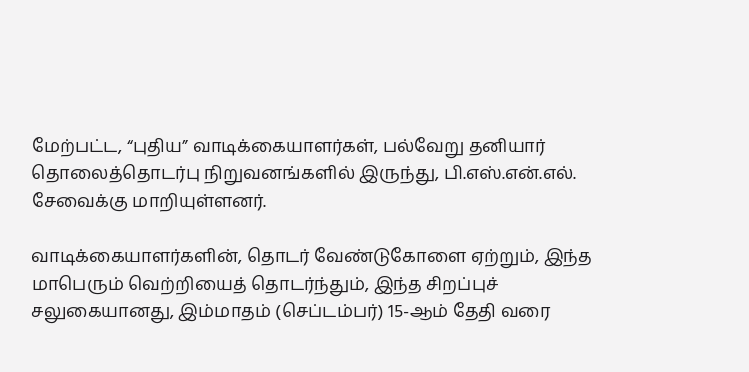மேற்பட்ட, “புதிய” வாடிக்கையாளர்கள், பல்வேறு தனியார் தொலைத்தொடர்பு நிறுவனங்களில் இருந்து, பி.எஸ்.என்.எல். சேவைக்கு மாறியுள்ளனர்.

வாடிக்கையாளர்களின், தொடர் வேண்டுகோளை ஏற்றும், இந்த மாபெரும் வெற்றியைத் தொடர்ந்தும், இந்த சிறப்புச் சலுகையானது, இம்மாதம் (செப்டம்பர்) 15-ஆம் தேதி வரை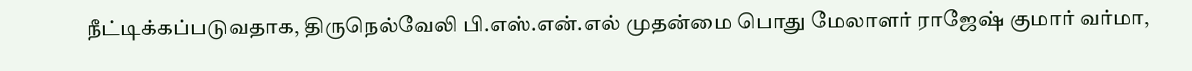நீட்டிக்கப்படுவதாக, திருநெல்வேலி பி.எஸ்.என்.எல் முதன்மை பொது மேலாளர் ராஜேஷ் குமார் வர்மா,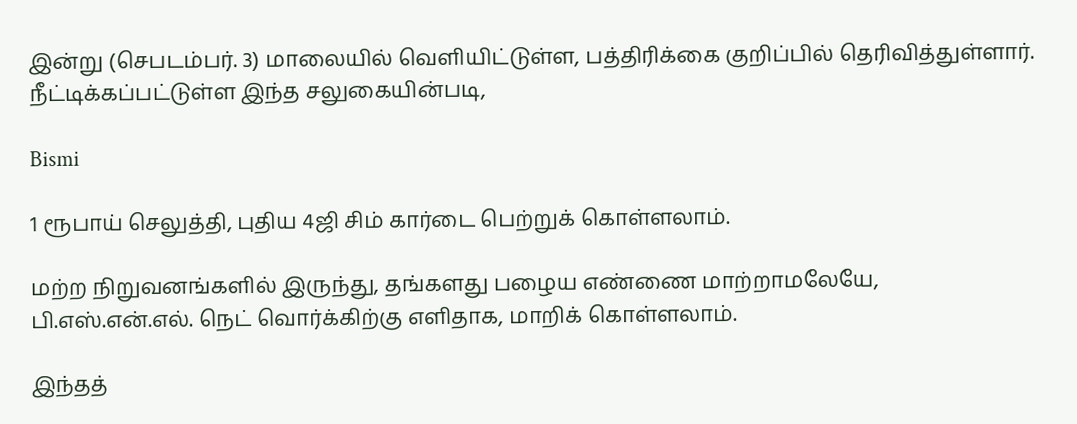இன்று (செபடம்பர். 3) மாலையில் வெளியிட்டுள்ள, பத்திரிக்கை குறிப்பில் தெரிவித்துள்ளார். நீட்டிக்கப்பட்டுள்ள இந்த சலுகையின்படி,

Bismi

1 ரூபாய் செலுத்தி, புதிய 4ஜி சிம் கார்டை பெற்றுக் கொள்ளலாம்.

மற்ற நிறுவனங்களில் இருந்து, தங்களது பழைய எண்ணை மாற்றாமலேயே, பி.எஸ்.என்.எல். நெட் வொர்க்கிற்கு எளிதாக, மாறிக் கொள்ளலாம்.

இந்தத்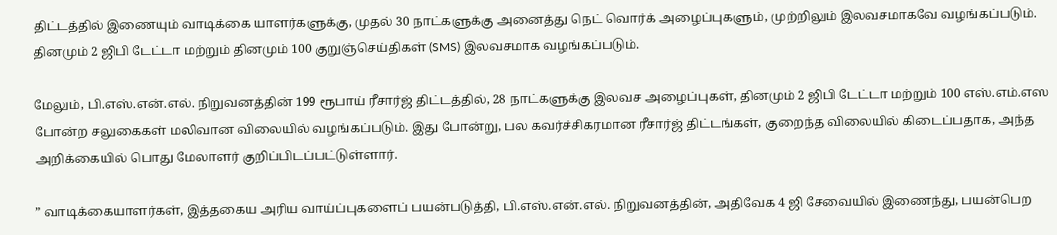திட்டத்தில் இணையும் வாடிக்கை யாளர்களுக்கு, முதல் 30 நாட்களுக்கு அனைத்து நெட் வொர்க் அழைப்புகளும், முற்றிலும் இலவசமாகவே வழங்கப்படும். தினமும் 2 ஜிபி டேட்டா மற்றும் தினமும் 100 குறுஞ்செய்திகள் (SMS) இலவசமாக வழங்கப்படும்.

மேலும், பி.எஸ்.என்.எல். நிறுவனத்தின் 199 ரூபாய் ரீசார்ஜ் திட்டத்தில், 28 நாட்களுக்கு இலவச அழைப்புகள், தினமும் 2 ஜிபி டேட்டா மற்றும் 100 எஸ்.எம்.எஸ போன்ற சலுகைகள் மலிவான விலையில் வழங்கப்படும். இது போன்று, பல கவர்ச்சிகரமான ரீசார்ஜ் திட்டங்கள், குறைந்த விலையில் கிடைப்பதாக, அந்த அறிக்கையில் பொது மேலாளர் குறிப்பிடப்பட்டுள்ளார்.

” வாடிக்கையாளர்கள், இத்தகைய அரிய வாய்ப்புகளைப் பயன்படுத்தி, பி.எஸ்.என்.எல். நிறுவனத்தின், அதிவேக 4 ஜி சேவையில் இணைந்து, பயன்பெற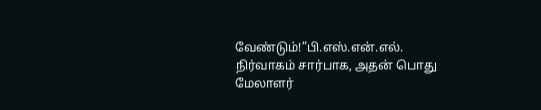வேண்டும்!”பி.எஸ்.என்.எல். நிர்வாகம் சார்பாக, அதன் பொது மேலாளர்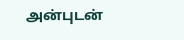அன்புடன்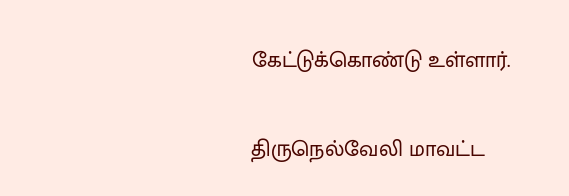கேட்டுக்கொண்டு உள்ளார்.

திருநெல்வேலி மாவட்ட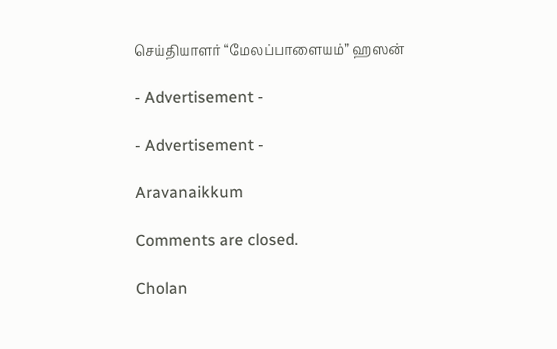செய்தியாளர் “மேலப்பாளையம்” ஹஸன்

- Advertisement -

- Advertisement -

Aravanaikkum

Comments are closed.

Cholan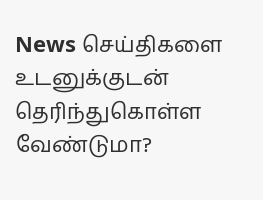News செய்திகளை உடனுக்குடன் தெரிந்துகொள்ள வேண்டுமா?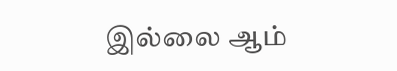இல்லை ஆம்